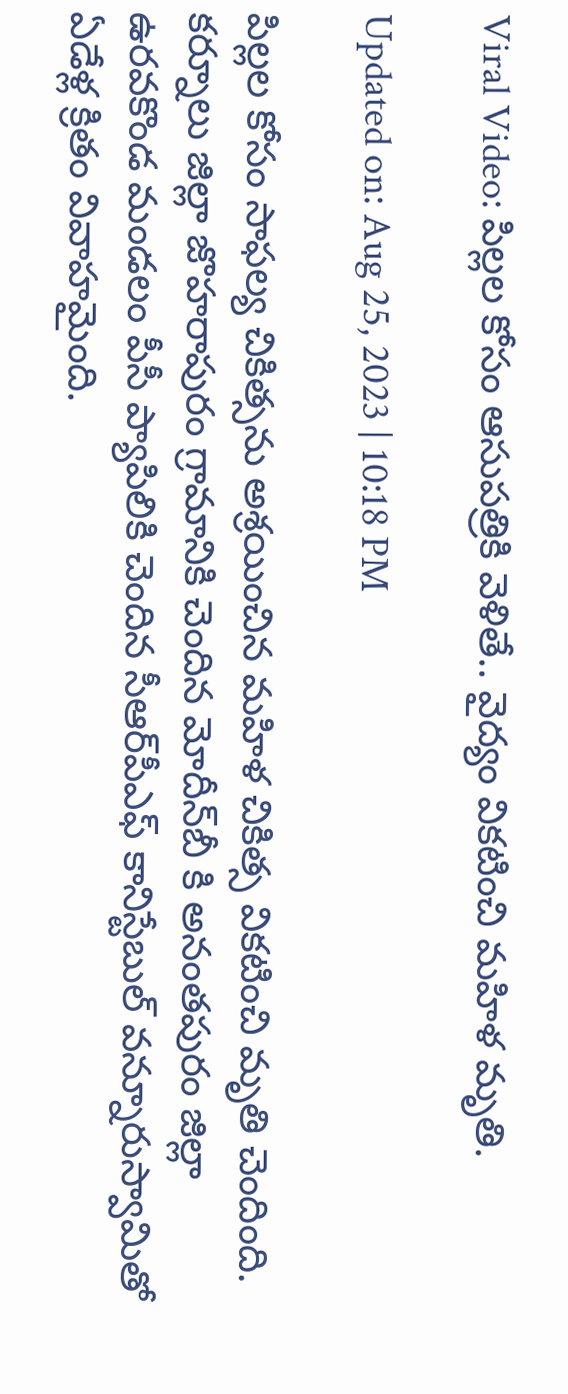Viral Video: పిల్లల కోసం ఆసుపత్రికి వెళితే.. వైద్యం వికటించి మహిళ మృతి.

Updated on: Aug 25, 2023 | 10:18 PM

పిల్లల కోసం సాఫల్య చికిత్సను అశ్రయించిన మహిళ చికిత్స వికటించి మృతి చెందింది. కర్నూలు జిల్లా జొహరాపురం గ్రామానికి చెందిన మోదీన్‌బీ కి అనంతపురం జిల్లా ఉరవకొండ మండలం పీసీ ప్యాపిలికి చెందిన సీఆర్‌పీఎఫ్‌ కానిస్టేబుల్‌ వన్నూరుస్వామితో ఏడేళ్ల క్రితం వివాహమైంది.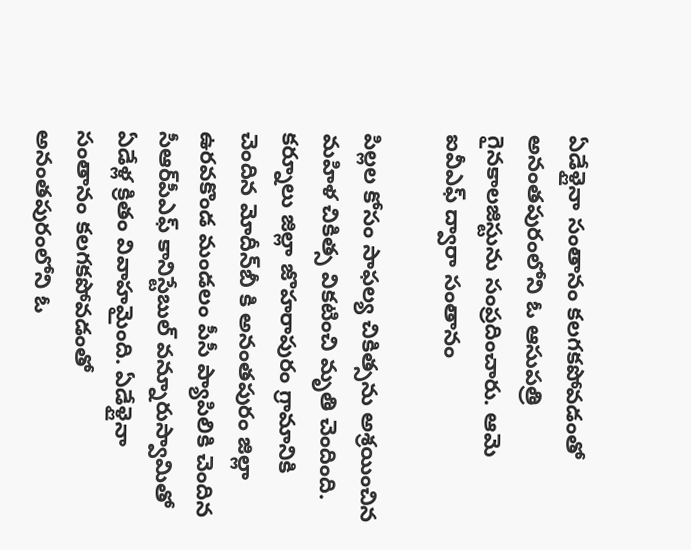ఏడేళ్లైనా సంతానం కలగకపోవడంతో అనంతపురంలోని ఓ ఆసుపత్రి గైనకాలజిస్టును సంప్రదించారు. ఆమె ఐవీఎఫ్‌ ద్వారా సంతానం

పిల్లల కోసం సాఫల్య చికిత్సను అశ్రయించిన మహిళ చికిత్స వికటించి మృతి చెందింది. కర్నూలు జిల్లా జొహరాపురం గ్రామానికి చెందిన మోదీన్‌బీ కి అనంతపురం జిల్లా ఉరవకొండ మండలం పీసీ ప్యాపిలికి చెందిన సీఆర్‌పీఎఫ్‌ కానిస్టేబుల్‌ వన్నూరుస్వామితో ఏడేళ్ల క్రితం వివాహమైంది. ఏడేళ్లైనా సంతానం కలగకపోవడంతో అనంతపురంలోని ఓ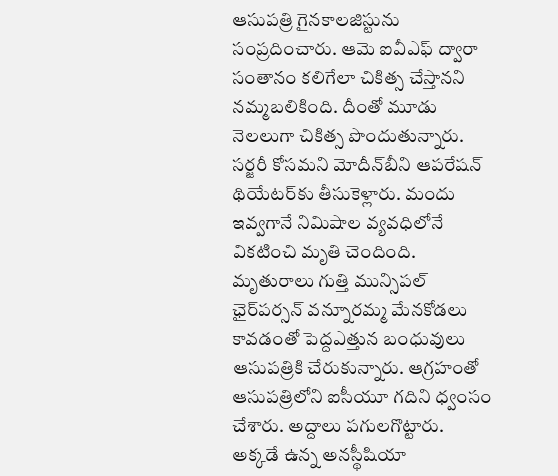ఆసుపత్రి గైనకాలజిస్టును సంప్రదించారు. ఆమె ఐవీఎఫ్‌ ద్వారా సంతానం కలిగేలా చికిత్స చేస్తానని నమ్మబలికింది. దీంతో మూడు నెలలుగా చికిత్స పొందుతున్నారు. సర్జరీ కోసమని మోదీన్‌బీని ఆపరేషన్‌ థియేటర్‌కు తీసుకెళ్లారు. మందు ఇవ్వగానే నిమిషాల వ్యవధిలోనే వికటించి మృతి చెందింది. మృతురాలు గుత్తి మున్సిపల్‌ ఛైర్‌పర్సన్‌ వన్నూరమ్మ మేనకోడలు కావడంతో పెద్దఎత్తున బంధువులు ఆసుపత్రికి చేరుకున్నారు. ఆగ్రహంతో ఆసుపత్రిలోని ఐసీయూ గదిని ధ్వంసం చేశారు. అద్దాలు పగులగొట్టారు. అక్కడే ఉన్న అనస్థీషియా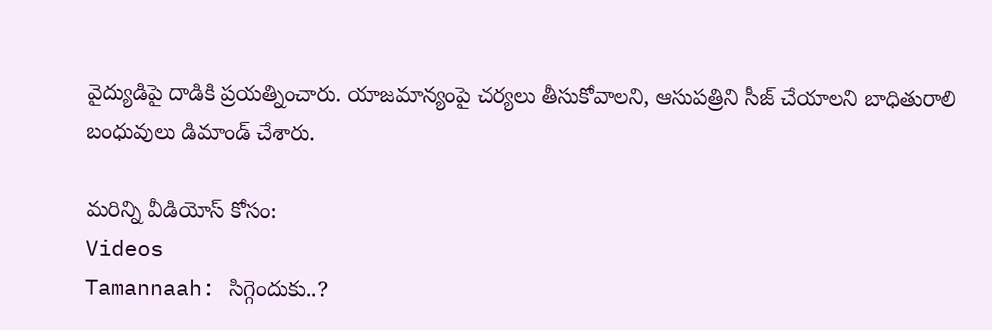వైద్యుడిపై దాడికి ప్రయత్నించారు. యాజమాన్యంపై చర్యలు తీసుకోవాలని, ఆసుపత్రిని సీజ్‌ చేయాలని బాధితురాలి బంధువులు డిమాండ్‌ చేశారు.

మరిన్ని వీడియోస్ కోసం:
Videos
Tamannaah: సిగ్గెందుకు..?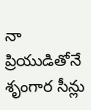నా ప్రియుడితోనే శృంగార సీన్లు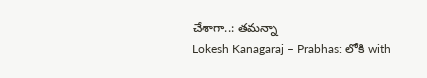చేశాగా..: తమన్నా
Lokesh Kanagaraj – Prabhas: లోకి with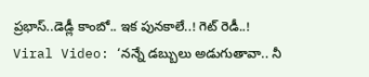ప్రభాస్‌..డెడ్లీ కాంబో.. ఇక పునకాలే..! గెట్ రెడీ..!
Viral Video: ‘నన్నే డబ్బులు అడుగుతావా.. నీ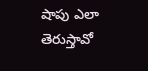షాపు ఎలా తెరుస్తావో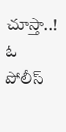చూస్తా..! ఓ పోలీస్‌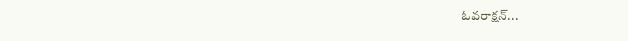ఓవరాక్షన్‌...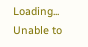Loading...
Unable to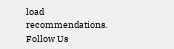load recommendations.
Follow Us